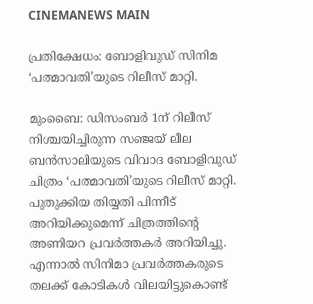CINEMANEWS MAIN

പ്രതിക്ഷേധം: ബോളിവുഡ് സിനിമ ‘പത്മാവതി’യുടെ റിലീസ് മാറ്റി.

മുംബൈ: ഡിസംബര്‍ 1ന് റിലീസ് നിശ്ചയിച്ചിരുന്ന സഞ്ജയ് ലീല ബന്‍സാലിയുടെ വിവാദ ബോളിവുഡ് ചിത്രം ‘പത്മാവതി’യുടെ റിലീസ് മാറ്റി. പുതുക്കിയ തിയ്യതി പിന്നീട് അറിയിക്കുമെന്ന് ചിത്രത്തിന്റെ അണിയറ പ്രവര്‍ത്തകര്‍ അറിയിച്ചു. എന്നാല്‍ സിനിമാ പ്രവര്‍ത്തകരുടെ തലക്ക് കോടികള്‍ വിലയിട്ടുകൊണ്ട്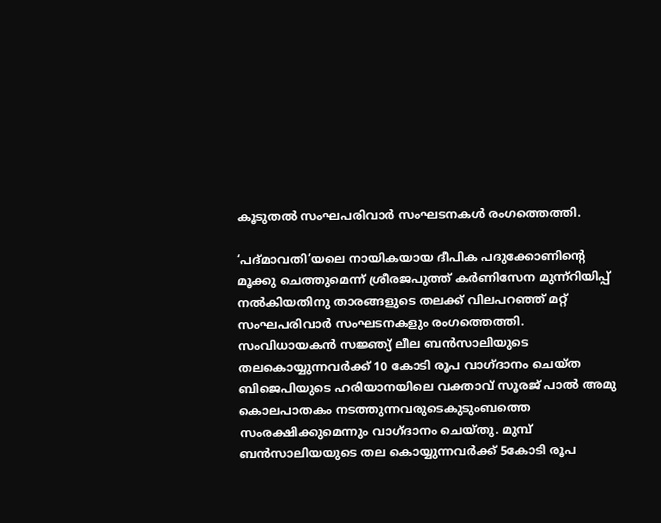കൂടുതല്‍ സംഘപരിവാര്‍ സംഘടനകള്‍ രംഗത്തെത്തി.

‘പദ്മാവതി’യലെ നായികയായ ദീപിക പദുക്കോണിന്റെ മൂക്കു ചെത്തുമെന്ന് ശ്രീരജപുത്ത് കര്‍ണിസേന മുന്ന്‌റിയിപ്പ് നല്‍കിയതിനു താരങ്ങളുടെ തലക്ക് വിലപറഞ്ഞ് മറ്റ് സംഘപരിവാര്‍ സംഘടനകളും രംഗത്തെത്തി. സംവിധായകന്‍ സജ്ഞ്യ് ലീല ബന്‍സാലിയുടെ തലകൊയ്യുന്നവര്‍ക്ക് 10 കോടി രൂപ വാഗ്ദാനം ചെയ്ത ബിജെപിയുടെ ഹരിയാനയിലെ വക്താവ് സൂരജ് പാല്‍ അമു കൊലപാതകം നടത്തുന്നവരുടെകുടുംബത്തെ സംരക്ഷിക്കുമെന്നും വാഗ്ദാനം ചെയ്തു. മുമ്പ് ബന്‍സാലിയയുടെ തല കൊയ്യുന്നവര്‍ക്ക് 5കോടി രൂപ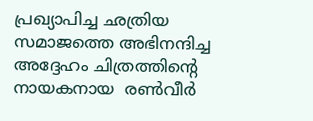പ്രഖ്യാപിച്ച ഛത്രിയ സമാജത്തെ അഭിനന്ദിച്ച അദ്ദേഹം ചിത്രത്തിന്റെ നായകനായ  രണ്‍വീര്‍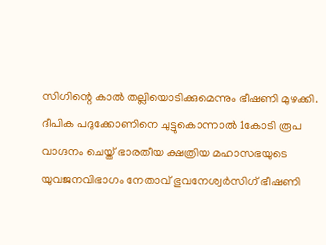സിഗിന്റെ കാല്‍ തല്ലിയൊടിക്കുമെന്നും ഭീഷണി മുഴക്കി. ദീപിക പദുക്കോണിനെ ചുട്ടുകൊന്നാല്‍ 1കോടി രൂപ വാഗ്ദനം ചെയ്ത് ഭാരതീയ ക്ഷത്രിയ മഹാസഭയുടെ യുവജനവിഭാഗം നേതാവ് ഭുവനേശ്വര്‍സിഗ് ഭീഷണി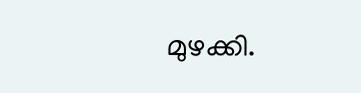മുഴക്കി.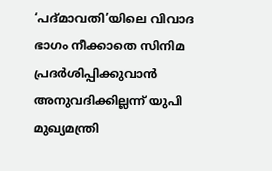‘പദ്മാവതി’യിലെ വിവാദ ഭാഗം നീക്കാതെ സിനിമ പ്രദര്‍ശിപ്പിക്കുവാന്‍ അനുവദിക്കില്ലന്ന് യുപി മുഖ്യമന്ത്രി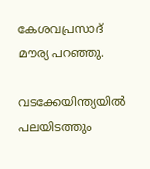കേശവപ്രസാദ് മൗര്യ പറഞ്ഞു.

വടക്കേയിന്ത്യയില്‍ പലയിടത്തും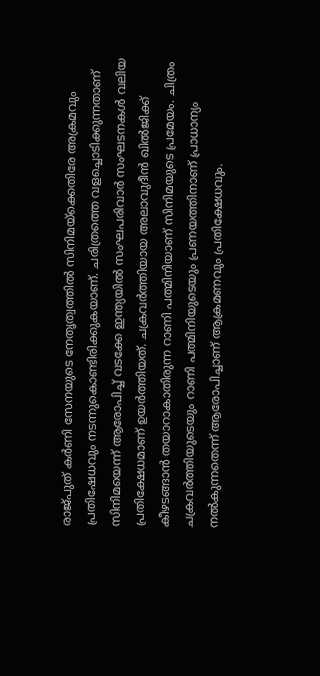രാജ്പുത് കര്‍ണി സേനയുടെ നേതൃത്വത്തില്‍ സിനിമയ്‌ക്കെതിരേ അക്രമവും പ്രതിഷേധവും നടന്നുകൊണ്ടിരിക്കുകയാണ്. ചരിത്രത്തെ വളച്ചൊടിക്കുന്നതാണ് സിനിമയെന്ന് ആരോപിച്ച് വടക്കേ ഇന്ത്യയില്‍ സംഘപരിവാര്‍ സംഘടനകള്‍ വലിയ പ്രതിക്ഷേധമാണ് ഉയര്‍ത്തിയത്‌. ചക്രവര്‍ത്തിയായ അലാവുദീന്‍ ഖില്‍ജിക്ക് കീഴടങ്ങാന്‍ തയാറാകാതിരുന്ന റാണി പത്മിനിയാണ് സിനിമയുടെ പ്രമേയം. ചിത്രം ചക്രവര്‍ത്തിയുടെയും റാണി പത്മിനിയുടെയും പ്രണയത്തിനാണ് പ്രാധാന്യം നല്‍കുന്നതെന്ന് ആരോപിച്ചാണ് ആക്രമണവും പ്രതിക്ഷേധവും.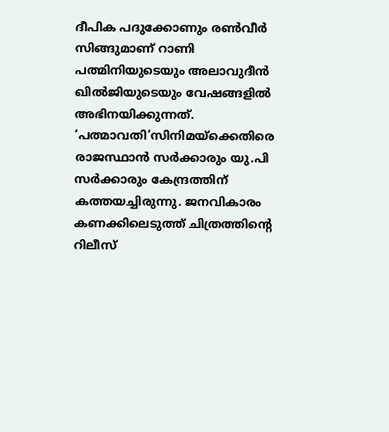ദീപിക പദുക്കോണും രണ്‍വീര്‍ സിങ്ങുമാണ് റാണി പത്മിനിയുടെയും അലാവുദീന്‍ ഖില്‍ജിയുടെയും വേഷങ്ങളില്‍ അഭിനയിക്കുന്നത്. ‘പത്മാവതി’സിനിമയ്‌ക്കെതിരെ രാജസ്ഥാന്‍ സര്‍ക്കാരും യു.പി സര്‍ക്കാരും കേന്ദ്രത്തിന് കത്തയച്ചിരുന്നു. ജനവികാരം കണക്കിലെടുത്ത് ചിത്രത്തിന്റെ റിലീസ്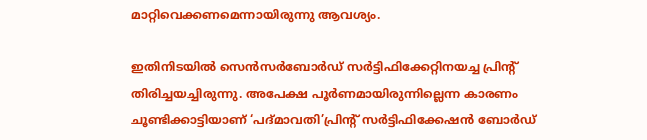മാറ്റിവെക്കണമെന്നായിരുന്നു ആവശ്യം.

ഇതിനിടയില്‍ സെന്‍സര്‍ബോര്‍ഡ് സര്‍ട്ടിഫിക്കേറ്റിനയച്ച പ്രിന്റ് തിരിച്ചയച്ചിരുന്നു. അപേക്ഷ പൂര്‍ണമായിരുന്നില്ലെന്ന കാരണം ചൂണ്ടിക്കാട്ടിയാണ് ‘പദ്മാവതി’പ്രിന്റ് സര്‍ട്ടിഫിക്കേഷന്‍ ബോര്‍ഡ്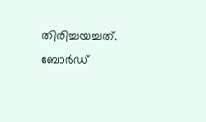തിരിച്ചയച്ചത്. ബോര്‍ഡ്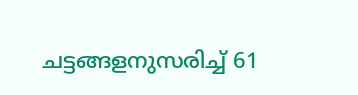ചട്ടങ്ങളനുസരിച്ച് 61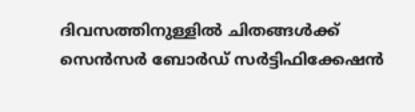ദിവസത്തിനുള്ളില്‍ ചിതങ്ങള്‍ക്ക് സെന്‍സര്‍ ബോര്‍ഡ് സര്‍ട്ടിഫിക്കേഷന്‍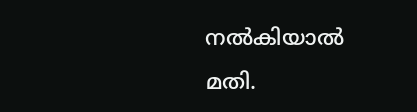നല്‍കിയാല്‍ മതി.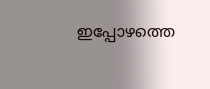ഇപ്പോഴത്തെ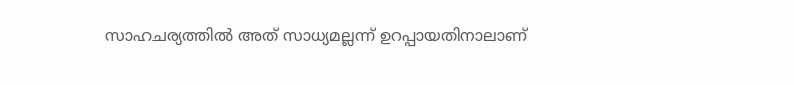സാഹചര്യത്തില്‍ അത് സാധ്യമല്ലന്ന് ഉറപ്പായതിനാലാണ്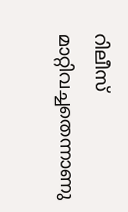റിലീസ് മാറ്റിവച്ചതെന്നാണു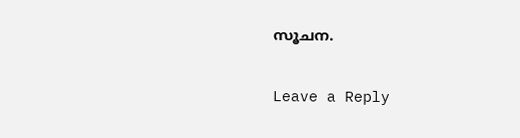സൂചന.

Leave a Reply